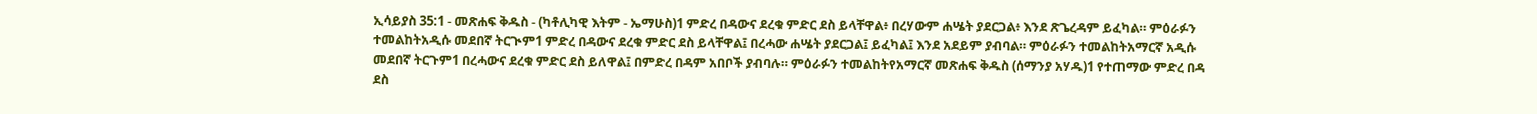ኢሳይያስ 35:1 - መጽሐፍ ቅዱስ - (ካቶሊካዊ እትም - ኤማሁስ)1 ምድረ በዳውና ደረቁ ምድር ደስ ይላቸዋል፥ በረሃውም ሐሤት ያደርጋል፥ እንደ ጽጌረዳም ይፈካል። ምዕራፉን ተመልከትአዲሱ መደበኛ ትርጒም1 ምድረ በዳውና ደረቁ ምድር ደስ ይላቸዋል፤ በረሓው ሐሤት ያደርጋል፤ ይፈካል፤ እንደ አደይም ያብባል። ምዕራፉን ተመልከትአማርኛ አዲሱ መደበኛ ትርጉም1 በረሓውና ደረቁ ምድር ደስ ይለዋል፤ በምድረ በዳም አበቦች ያብባሉ። ምዕራፉን ተመልከትየአማርኛ መጽሐፍ ቅዱስ (ሰማንያ አሃዱ)1 የተጠማው ምድረ በዳ ደስ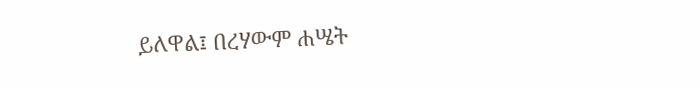ይለዋል፤ በረሃውም ሐሤት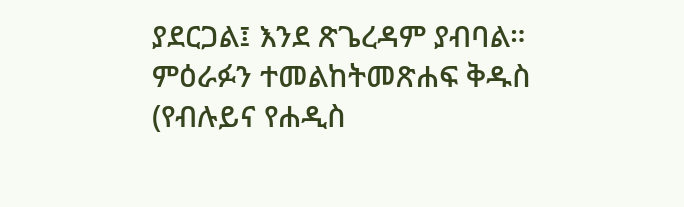ያደርጋል፤ እንደ ጽጌረዳም ያብባል። ምዕራፉን ተመልከትመጽሐፍ ቅዱስ (የብሉይና የሐዲስ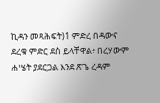ኪዳን መጻሕፍት)1 ምድረ በዳውና ደረቁ ምድር ደስ ይላቸዋል፥ በረሃውም ሐሤት ያደርጋል እንደ ጽጌ ረዳም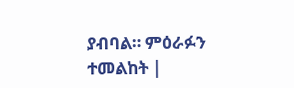ያብባል። ምዕራፉን ተመልከት |